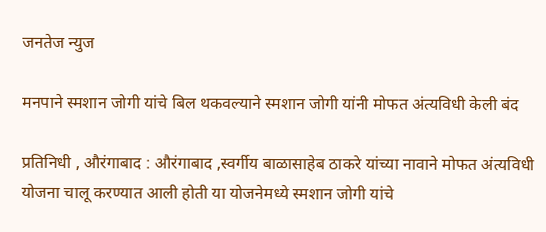जनतेज न्युज

मनपाने स्मशान जोगी यांचे बिल थकवल्याने स्मशान जोगी यांनी मोफत अंत्यविधी केली बंद

प्रतिनिधी , औरंगाबाद : औरंगाबाद ,स्वर्गीय बाळासाहेब ठाकरे यांच्या नावाने मोफत अंत्यविधी योजना चालू करण्यात आली होती या योजनेमध्ये स्मशान जोगी यांचे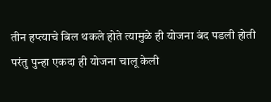तीन हप्त्याचे बिल थकले होते त्यामुळे ही योजना बंद पडली होती परंतु पुन्हा एकदा ही योजना चालू केली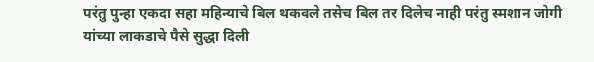परंतु पुन्हा एकदा सहा महिन्याचे बिल थकवले तसेच बिल तर दिलेच नाही परंतु स्मशान जोगी यांच्या लाकडाचे पैसे सुद्धा दिली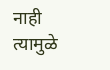नाही त्यामुळे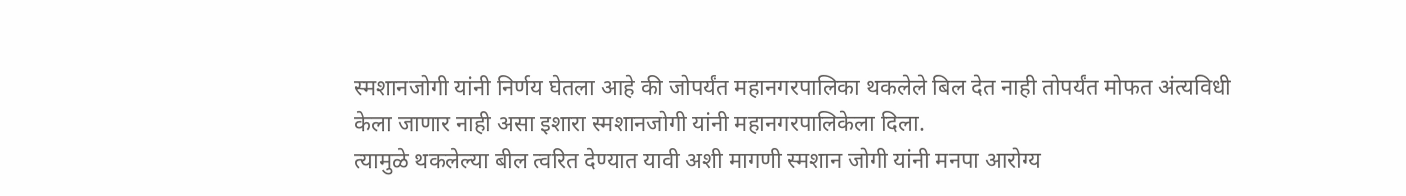स्मशानजोगी यांनी निर्णय घेतला आहे की जोपर्यंत महानगरपालिका थकलेले बिल देत नाही तोपर्यंत मोफत अंत्यविधी केला जाणार नाही असा इशारा स्मशानजोगी यांनी महानगरपालिकेला दिला.
त्यामुळे थकलेल्या बील त्वरित देण्यात यावी अशी मागणी स्मशान जोगी यांनी मनपा आरोग्य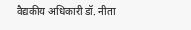वैद्यकीय अधिकारी डॉ. नीता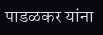पाडळकर यांना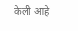केली आहे